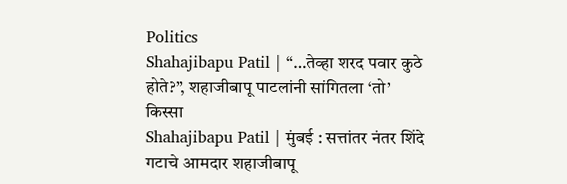Politics
Shahajibapu Patil | “…तेव्हा शरद पवार कुठे होते?”, शहाजीबापू पाटलांनी सांगितला ‘तो’ किस्सा
Shahajibapu Patil | मुंबई : सत्तांतर नंतर शिंदे गटाचे आमदार शहाजीबापू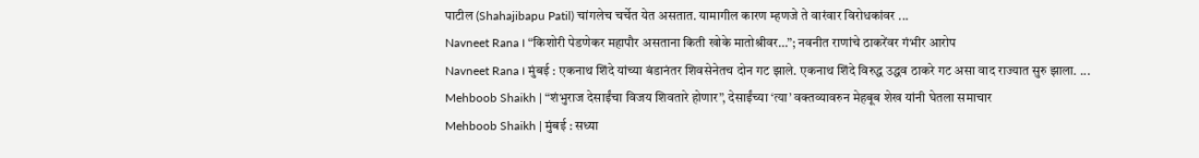पाटील (Shahajibapu Patil) चांगलेच चर्चेत येत असतात. यामागील कारण म्हणजे ते वारंवार विरोधकांवर ...
Navneet Rana । “किशोरी पेडणेकर महापौर असताना किती खोके मातोश्रीवर…”; नवनीत राणांचे ठाकरेंवर गंभीर आरोप
Navneet Rana । मुंबई : एकनाथ शिंदे यांच्या बंडानंतर शिवसेनेतच दोन गट झाले. एकनाथ शिंदे विरुद्ध उद्धव ठाकरे गट असा वाद राज्यात सुरु झाला. ...
Mehboob Shaikh | “शंभुराज देसाईंचा विजय शिवतारे होणार”, देसाईंच्या ‘त्या’ वक्तव्यावरुन मेहबूब शेख यांनी घेतला समाचार
Mehboob Shaikh | मुंबई : सध्या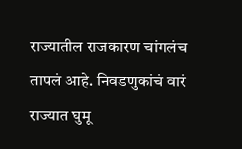राज्यातील राजकारण चांगलंच तापलं आहे. निवडणुकांचं वारं राज्यात घुमू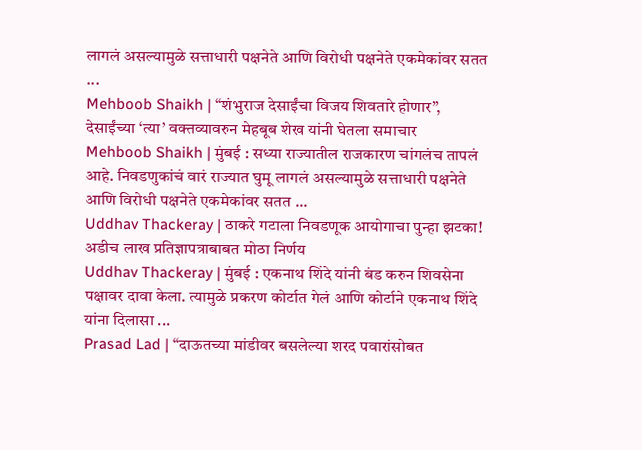लागलं असल्यामुळे सत्ताधारी पक्षनेते आणि विरोधी पक्षनेते एकमेकांवर सतत ...
Mehboob Shaikh | “शंभुराज देसाईंचा विजय शिवतारे होणार”, देसाईंच्या ‘त्या’ वक्तव्यावरुन मेहबूब शेख यांनी घेतला समाचार
Mehboob Shaikh | मुंबई : सध्या राज्यातील राजकारण चांगलंच तापलं आहे. निवडणुकांचं वारं राज्यात घुमू लागलं असल्यामुळे सत्ताधारी पक्षनेते आणि विरोधी पक्षनेते एकमेकांवर सतत ...
Uddhav Thackeray | ठाकरे गटाला निवडणूक आयोगाचा पुन्हा झटका! अडीच लाख प्रतिज्ञापत्राबाबत मोठा निर्णय
Uddhav Thackeray | मुंबई : एकनाथ शिंदे यांनी बंड करुन शिवसेना पक्षावर दावा केला. त्यामुळे प्रकरण कोर्टात गेलं आणि कोर्टाने एकनाथ शिंदे यांना दिलासा ...
Prasad Lad | “दाऊतच्या मांडीवर बसलेल्या शरद पवारांसोबत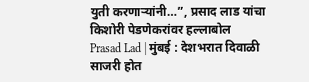युती करणाऱ्यांनी…”, प्रसाद लाड यांचा किशोरी पेडणेकरांवर हल्लाबोल
Prasad Lad | मुंबई : देशभरात दिवाळी साजरी होत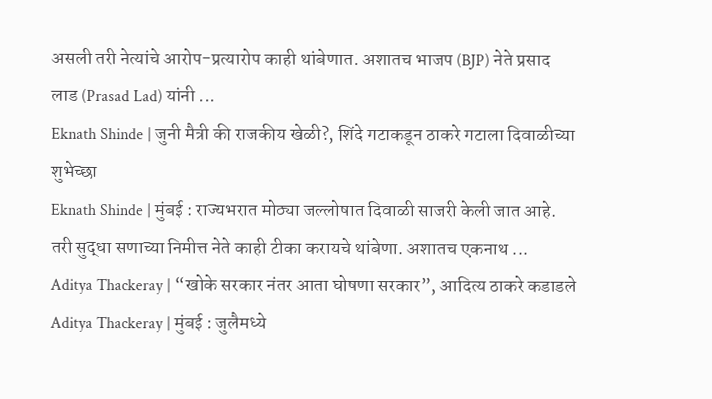असली तरी नेत्यांचे आरोप-प्रत्यारोप काही थांबेणात. अशातच भाजप (BJP) नेते प्रसाद लाड (Prasad Lad) यांनी ...
Eknath Shinde | जुनी मैत्री की राजकीय खेळी?, शिंदे गटाकडून ठाकरे गटाला दिवाळीच्या शुभेच्छा
Eknath Shinde | मुंबई : राज्यभरात मोठ्या जल्लोषात दिवाळी साजरी केली जात आहे. तरी सुद्धा सणाच्या निमीत्त नेते काही टीका करायचे थांबेणा. अशातच एकनाथ ...
Aditya Thackeray | “खोके सरकार नंतर आता घोषणा सरकार”, आदित्य ठाकरे कडाडले
Aditya Thackeray | मुंबई : जुलैमध्ये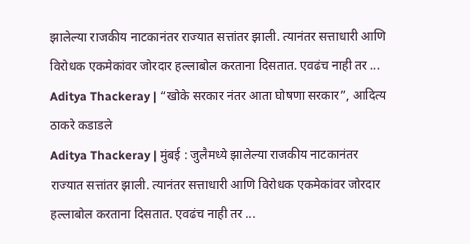झालेल्या राजकीय नाटकानंतर राज्यात सत्तांतर झाली. त्यानंतर सत्ताधारी आणि विरोधक एकमेकांवर जोरदार हल्लाबोल करताना दिसतात. एवढंच नाही तर ...
Aditya Thackeray | “खोके सरकार नंतर आता घोषणा सरकार”, आदित्य ठाकरे कडाडले
Aditya Thackeray | मुंबई : जुलैमध्ये झालेल्या राजकीय नाटकानंतर राज्यात सत्तांतर झाली. त्यानंतर सत्ताधारी आणि विरोधक एकमेकांवर जोरदार हल्लाबोल करताना दिसतात. एवढंच नाही तर ...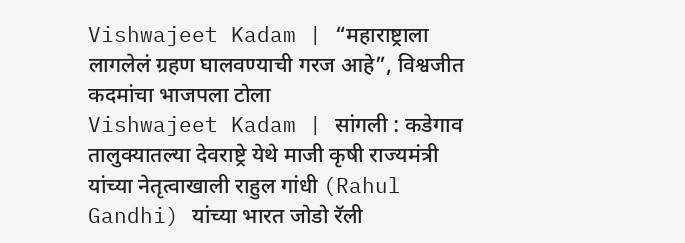Vishwajeet Kadam | “महाराष्ट्राला लागलेलं ग्रहण घालवण्याची गरज आहे”, विश्वजीत कदमांचा भाजपला टोला
Vishwajeet Kadam | सांगली : कडेगाव तालुक्यातल्या देवराष्ट्रे येथे माजी कृषी राज्यमंत्री यांच्या नेतृत्वाखाली राहुल गांधी (Rahul Gandhi) यांच्या भारत जोडो रॅली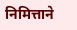निमित्ताने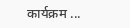कार्यक्रम ...